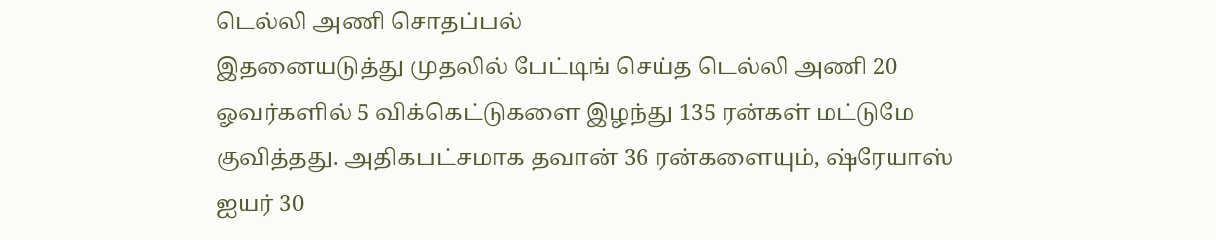டெல்லி அணி சொதப்பல்
இதனையடுத்து முதலில் பேட்டிங் செய்த டெல்லி அணி 20 ஓவர்களில் 5 விக்கெட்டுகளை இழந்து 135 ரன்கள் மட்டுமே குவித்தது. அதிகபட்சமாக தவான் 36 ரன்களையும், ஷ்ரேயாஸ் ஐயர் 30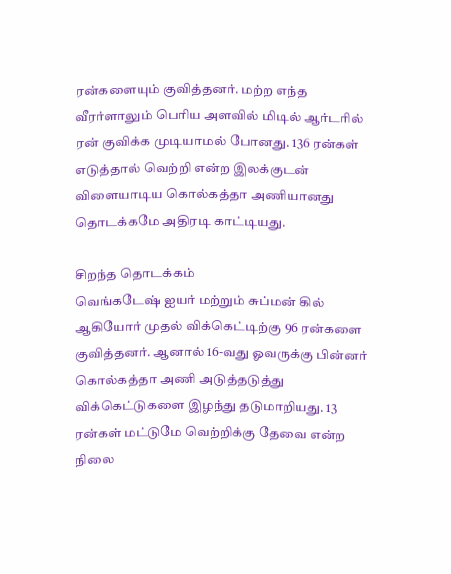ரன்களையும் குவித்தனர். மற்ற எந்த வீரர்ளாலும் பெரிய அளவில் மிடில் ஆர்டரில் ரன் குவிக்க முடியாமல் போனது. 136 ரன்கள் எடுத்தால் வெற்றி என்ற இலக்குடன் விளையாடிய கொல்கத்தா அணியானது தொடக்கமே அதிரடி காட்டியது.

சிறந்த தொடக்கம்
வெங்கடேஷ் ஐயர் மற்றும் சுப்மன் கில் ஆகியோர் முதல் விக்கெட்டிற்கு 96 ரன்களை குவித்தனர். ஆனால் 16-வது ஓவருக்கு பின்னர் கொல்கத்தா அணி அடுத்தடுத்து விக்கெட்டுகளை இழந்து தடுமாறியது. 13 ரன்கள் மட்டுமே வெற்றிக்கு தேவை என்ற நிலை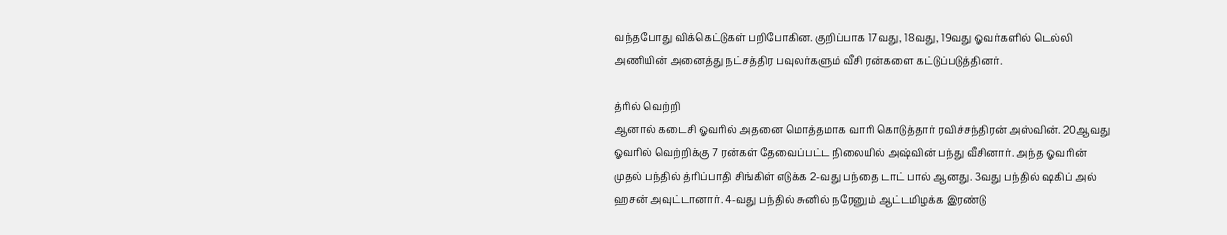வந்தபோது விக்கெட்டுகள் பறிபோகின. குறிப்பாக 17வது, 18வது, 19வது ஓவர்களில் டெல்லி அணியின் அனைத்து நட்சத்திர பவுலர்களும் வீசி ரன்களை கட்டுப்படுத்தினர்.

த்ரில் வெற்றி
ஆனால் கடைசி ஓவரில் அதனை மொத்தமாக வாரி கொடுத்தார் ரவிச்சந்திரன் அஸ்வின். 20ஆவது ஓவரில் வெற்றிக்கு 7 ரன்கள் தேவைப்பட்ட நிலையில் அஷ்வின் பந்து வீசினார். அந்த ஓவரின் முதல் பந்தில் த்ரிப்பாதி சிங்கிள் எடுக்க 2-வது பந்தை டாட் பால் ஆனது. 3வது பந்தில் ஷகிப் அல் ஹசன் அவுட்டானார். 4-வது பந்தில் சுனில் நரேனும் ஆட்டமிழக்க இரண்டு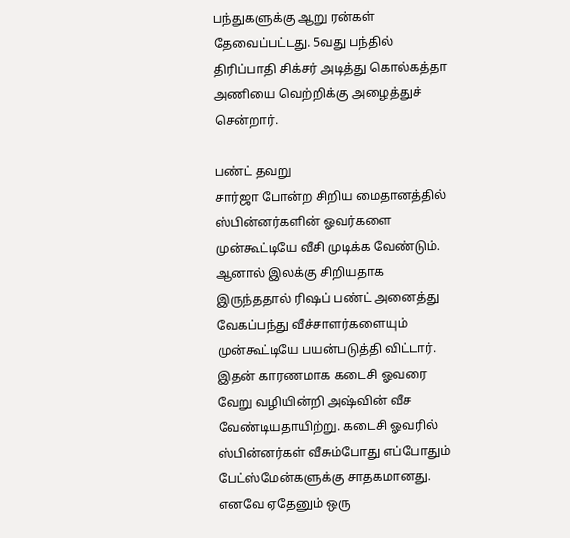பந்துகளுக்கு ஆறு ரன்கள் தேவைப்பட்டது. 5வது பந்தில் திரிப்பாதி சிக்சர் அடித்து கொல்கத்தா அணியை வெற்றிக்கு அழைத்துச் சென்றார்.

பண்ட் தவறு
சார்ஜா போன்ற சிறிய மைதானத்தில் ஸ்பின்னர்களின் ஓவர்களை முன்கூட்டியே வீசி முடிக்க வேண்டும். ஆனால் இலக்கு சிறியதாக இருந்ததால் ரிஷப் பண்ட் அனைத்து வேகப்பந்து வீச்சாளர்களையும் முன்கூட்டியே பயன்படுத்தி விட்டார்.
இதன் காரணமாக கடைசி ஓவரை வேறு வழியின்றி அஷ்வின் வீச வேண்டியதாயிற்று. கடைசி ஓவரில் ஸ்பின்னர்கள் வீசும்போது எப்போதும் பேட்ஸ்மேன்களுக்கு சாதகமானது. எனவே ஏதேனும் ஒரு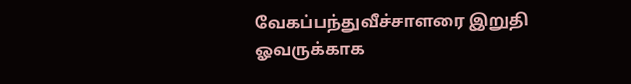வேகப்பந்துவீச்சாளரை இறுதி ஓவருக்காக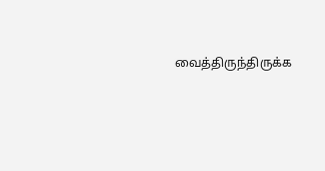வைத்திருந்திருக்க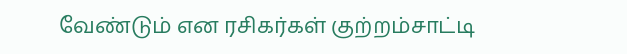வேண்டும் என ரசிகர்கள் குற்றம்சாட்டி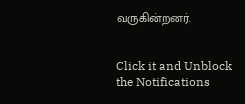வருகின்றனர்.


Click it and Unblock the Notifications